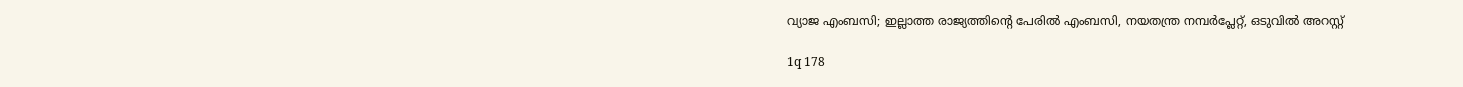വ്യാജ എംബസി; ഇല്ലാത്ത രാജ്യത്തിന്റെ പേരില്‍ എംബസി, നയതന്ത്ര നമ്പര്‍പ്ലേറ്റ്, ഒടുവില്‍ അറസ്റ്റ്

1q 178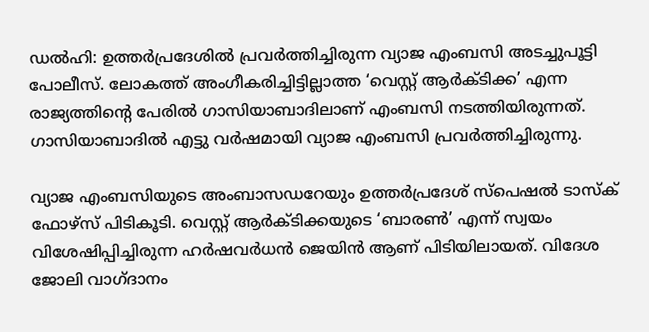ഡല്‍ഹി: ഉത്തര്‍പ്രദേശില്‍ പ്രവര്‍ത്തിച്ചിരുന്ന വ്യാജ എംബസി അടച്ചുപൂട്ടി പോലീസ്. ലോകത്ത് അംഗീകരിച്ചിട്ടില്ലാത്ത ‘വെസ്റ്റ് ആര്‍ക്ടിക്ക’ എന്ന രാജ്യത്തിന്റെ പേരില്‍ ഗാസിയാബാദിലാണ് എംബസി നടത്തിയിരുന്നത്. ഗാസിയാബാദില്‍ എട്ടു വര്‍ഷമായി വ്യാജ എംബസി പ്രവര്‍ത്തിച്ചിരുന്നു.

വ്യാജ എംബസിയുടെ അംബാസഡറേയും ഉത്തര്‍പ്രദേശ് സ്‌പെഷല്‍ ടാസ്‌ക് ഫോഴ്‌സ് പിടികൂടി. വെസ്റ്റ് ആര്‍ക്ടിക്കയുടെ ‘ബാരണ്‍’ എന്ന് സ്വയം വിശേഷിപ്പിച്ചിരുന്ന ഹര്‍ഷവര്‍ധന്‍ ജെയിന്‍ ആണ് പിടിയിലായത്. വിദേശ ജോലി വാഗ്ദാനം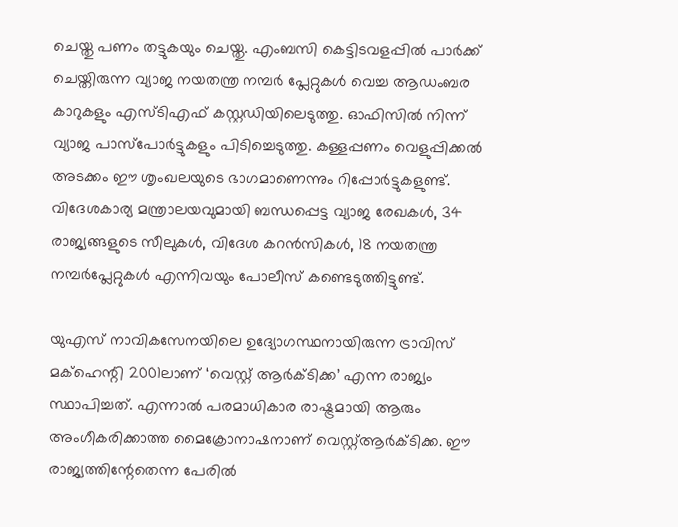ചെയ്തു പണം തട്ടുകയും ചെയ്തു. എംബസി കെട്ടിടവളപ്പില്‍ പാര്‍ക്ക് ചെയ്തിരുന്ന വ്യാജ നയതന്ത്ര നമ്പര്‍ പ്ലേറ്റുകള്‍ വെച്ച ആഡംബര കാറുകളും എസ്ടിഎഫ് കസ്റ്റഡിയിലെടുത്തു. ഓഫിസില്‍ നിന്ന് വ്യാജ പാസ്‌പോര്‍ട്ടുകളും പിടിച്ചെടുത്തു. കള്ളപ്പണം വെളുപ്പിക്കല്‍ അടക്കം ഈ ശൃംഖലയുടെ ഭാഗമാണെന്നും റിപ്പോര്‍ട്ടുകളുണ്ട്. വിദേശകാര്യ മന്ത്രാലയവുമായി ബന്ധപ്പെട്ട വ്യാജ രേഖകള്‍, 34 രാജ്യങ്ങളുടെ സീലുകള്‍, വിദേശ കറന്‍സികള്‍, 18 നയതന്ത്ര നമ്പര്‍പ്ലേറ്റുകള്‍ എന്നിവയും പോലീസ് കണ്ടെടുത്തിട്ടുണ്ട്.

യുഎസ് നാവികസേനയിലെ ഉദ്യോഗസ്ഥനായിരുന്ന ട്രാവിസ് മക്ഹെന്റി 2001ലാണ് ‘വെസ്റ്റ് ആര്‍ക്ടിക്ക’ എന്ന രാജ്യം സ്ഥാപിച്ചത്. എന്നാല്‍ പരമാധികാര രാഷ്ട്രമായി ആരും അംഗീകരിക്കാത്ത മൈക്രോനാഷനാണ് വെസ്റ്റ്ആര്‍ക്ടിക്ക. ഈ രാജ്യത്തിന്റേതെന്ന പേരില്‍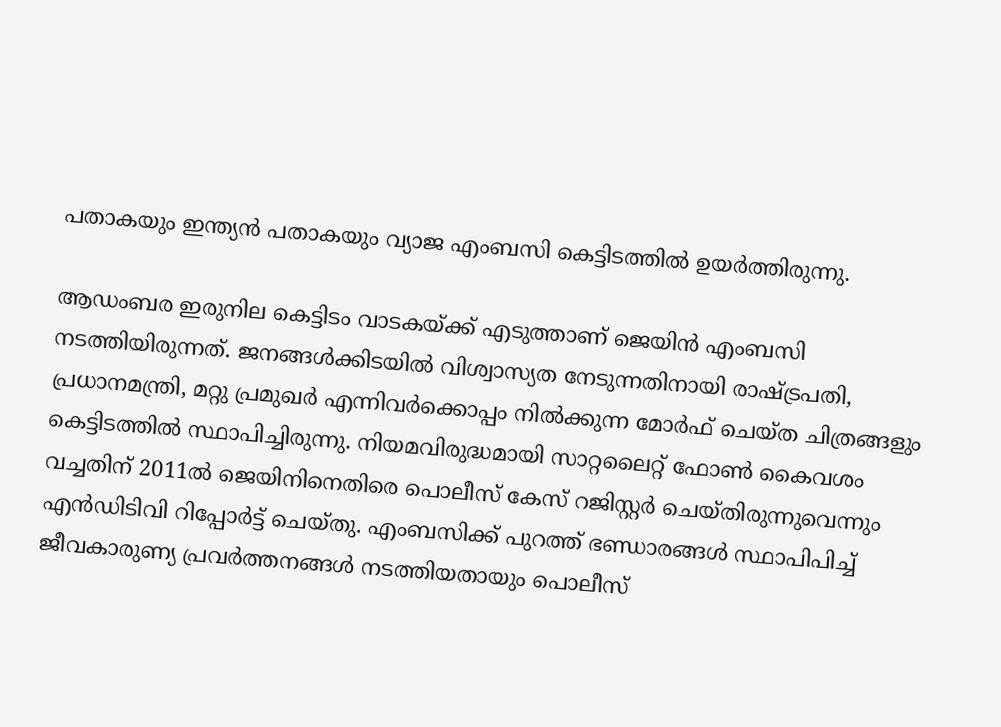പതാകയും ഇന്ത്യന്‍ പതാകയും വ്യാജ എംബസി കെട്ടിടത്തില്‍ ഉയര്‍ത്തിരുന്നു.

ആഡംബര ഇരുനില കെട്ടിടം വാടകയ്ക്ക് എടുത്താണ് ജെയിന്‍ എംബസി നടത്തിയിരുന്നത്. ജനങ്ങള്‍ക്കിടയില്‍ വിശ്വാസ്യത നേടുന്നതിനായി രാഷ്ട്രപതി, പ്രധാനമന്ത്രി, മറ്റു പ്രമുഖര്‍ എന്നിവര്‍ക്കൊപ്പം നില്‍ക്കുന്ന മോര്‍ഫ് ചെയ്ത ചിത്രങ്ങളും കെട്ടിടത്തില്‍ സ്ഥാപിച്ചിരുന്നു. നിയമവിരുദ്ധമായി സാറ്റലൈറ്റ് ഫോണ്‍ കൈവശം വച്ചതിന് 2011ല്‍ ജെയിനിനെതിരെ പൊലീസ് കേസ് റജിസ്റ്റര്‍ ചെയ്തിരുന്നുവെന്നും എന്‍ഡിടിവി റിപ്പോര്‍ട്ട് ചെയ്തു. എംബസിക്ക് പുറത്ത് ഭണ്ഡാരങ്ങള്‍ സ്ഥാപിപിച്ച് ജീവകാരുണ്യ പ്രവര്‍ത്തനങ്ങള്‍ നടത്തിയതായും പൊലീസ്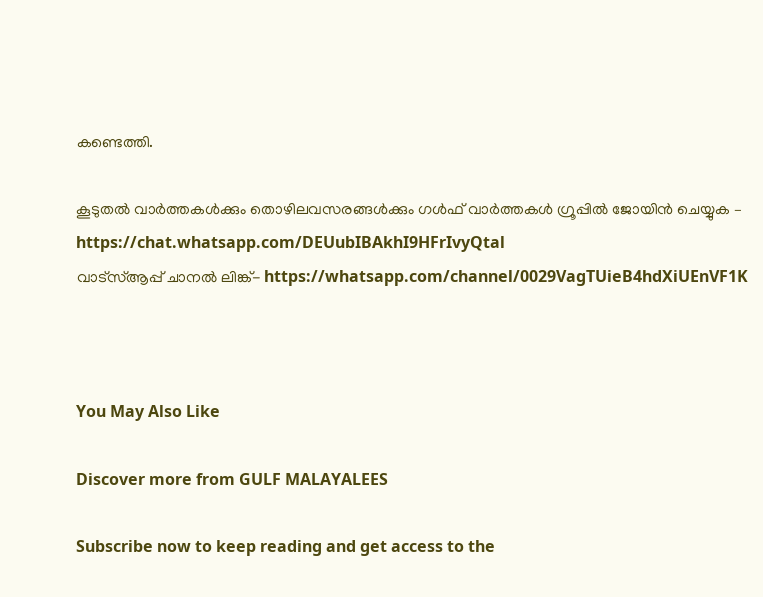കണ്ടെത്തി.

കൂടുതല്‍ വാര്‍ത്തകള്‍ക്കും തൊഴിലവസരങ്ങള്‍ക്കും ഗള്‍ഫ് വാര്‍ത്തകള്‍ ഗ്രൂപ്പില്‍ ജോയിന്‍ ചെയ്യുക – https://chat.whatsapp.com/DEUubIBAkhI9HFrIvyQtal
വാട്‌സ്ആപ്പ് ചാനല്‍ ലിങ്ക്- https://whatsapp.com/channel/0029VagTUieB4hdXiUEnVF1K



You May Also Like

Discover more from GULF MALAYALEES

Subscribe now to keep reading and get access to the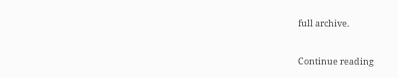full archive.

Continue reading